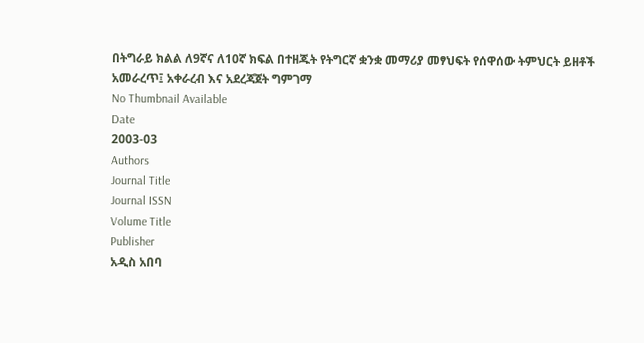በትግራይ ክልል ለ9ኛና ለ10ኛ ክፍል በተዘጁት የትግርኛ ቋንቋ መማሪያ መፃህፍት የሰዋሰው ትምህርት ይዘቶች አመራረጥ፤ አቀራረብ እና አደረጃጀት ግምገማ
No Thumbnail Available
Date
2003-03
Authors
Journal Title
Journal ISSN
Volume Title
Publisher
አዲስ አበባ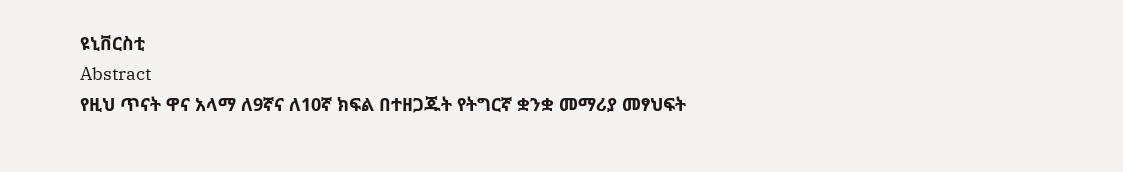ዩኒቨርስቲ
Abstract
የዚህ ጥናት ዋና አላማ ለ9ኛና ለ10ኛ ክፍል በተዘጋጁት የትግርኛ ቋንቋ መማሪያ መፃህፍት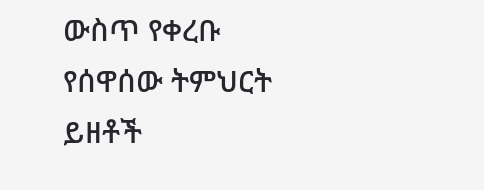ውስጥ የቀረቡ የሰዋሰው ትምህርት ይዘቶች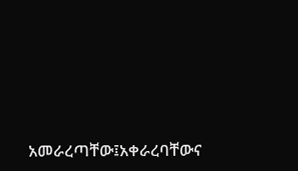አመራረጣቸው፤አቀራረባቸውና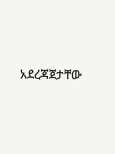አደረጃጀታቸው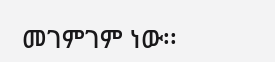መገምገም ነው፡፡